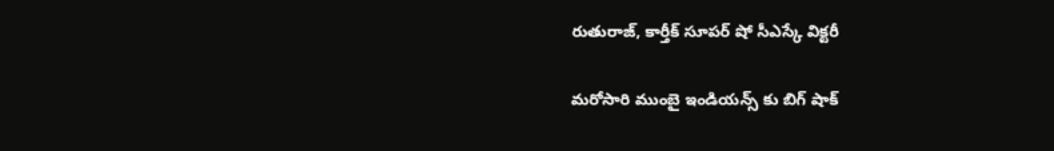రుతురాజ్, కార్తీక్ సూప‌ర్ షో సీఎస్కే విక్ట‌రీ

మ‌రోసారి ముంబై ఇండియ‌న్స్ కు బిగ్ షాక్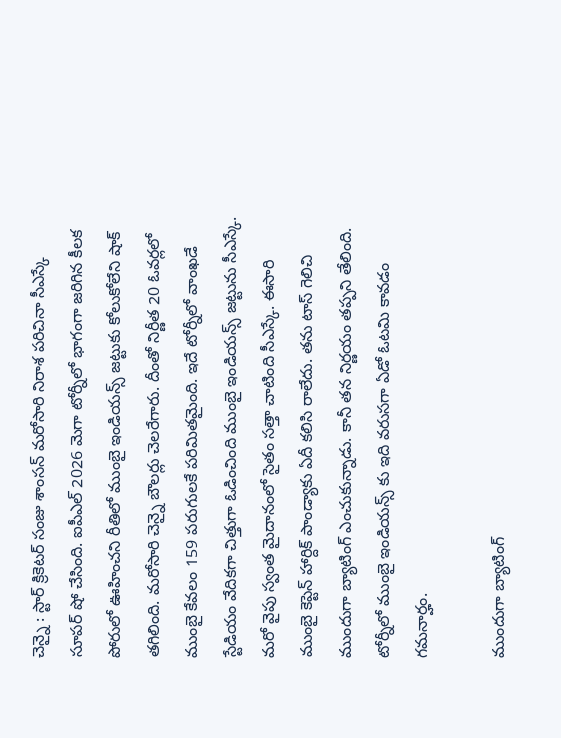చెన్నై : స్టార్ క్రికెట‌ర్ సంజు శాంస‌న్ మ‌రోసారి నిరాశ ప‌రిచినా సీఎస్కే సూప‌ర్ షో చేసింది. ఐపీఎల్ 2026 మెగా టోర్నీలో భాగంగా జ‌రిగిన కీల‌క పోరులో ఊహించ‌ని రీతిలో ముంబై ఇండియ‌న్స్ జ‌ట్టుకు కోలుకోలేని షాక్ త‌గిలింది. మ‌రోసారి చెన్నై బౌలర్లు చెల‌రేగారు. దీంతో నిర్ణీత 20 ఓవ‌ర్ల‌లో ముంబై కేవ‌లం 159 ప‌రుగుల‌కే ప‌రిమిత‌మైంది. ఇదే టోర్నీలో వాంఖ‌డే స్టేడియం వేదిక‌గా చిత్తుగా ఓడించింది ముంబై ఇండియ‌న్స్ జ‌ట్టును సీఎస్కే. మ‌రో వైపు స్వంత మైదానంలో సైతం స‌త్తా చాటింది సీఎస్కే. ఈసారి ముంబై కెప్టెన్ హార్దిక్ పాండ్యాకు ఏదీ క‌లిసి రాలేదు. త‌ను టాస్ గెలిచి ముందుగా బ్యాటింగ్ ఎంచుకున్నాడు. కానీ త‌న నిర్ణ‌యం త‌ప్ప‌ని తేలింది. టోర్నీలో ముంబై ఇండియ‌న్స్ కు ఇది వ‌రుస‌గా ఏడో ఓట‌మి కావ‌డం గ‌మ‌నార్హం.

ముందుగా బ్యాటింగ్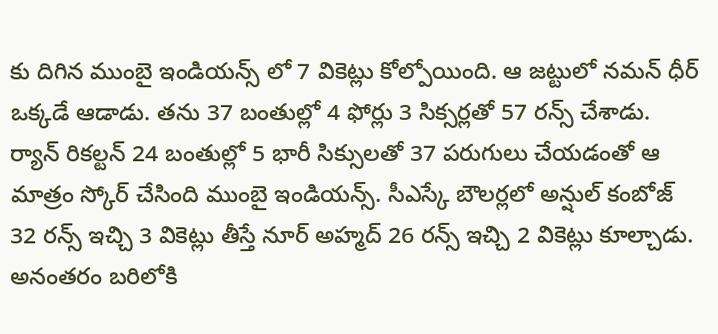కు దిగిన ముంబై ఇండియ‌న్స్ లో 7 వికెట్లు కోల్పోయింది. ఆ జ‌ట్టులో న‌మ‌న్ ధీర్ ఒక్క‌డే ఆడాడు. త‌ను 37 బంతుల్లో 4 ఫోర్లు 3 సిక్స‌ర్ల‌తో 57 ర‌న్స్ చేశాడు. ర్యాన్ రిక‌ల్ట‌న్ 24 బంతుల్లో 5 భారీ సిక్సుల‌తో 37 ప‌రుగులు చేయ‌డంతో ఆ మాత్రం స్కోర్ చేసింది ముంబై ఇండియ‌న్స్. సీఎస్కే బౌలర్లలో అన్షుల్‌ కంబోజ్ 32 ర‌న్స్ ఇచ్చి 3 వికెట్లు తీస్తే నూర్ అహ్మ‌ద్ 26 ర‌న్స్ ఇచ్చి 2 వికెట్లు కూల్చాడు. అనంత‌రం బ‌రిలోకి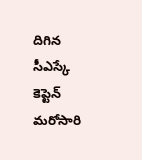దిగిన సీఎస్కే కెప్టెన్ మ‌రోసారి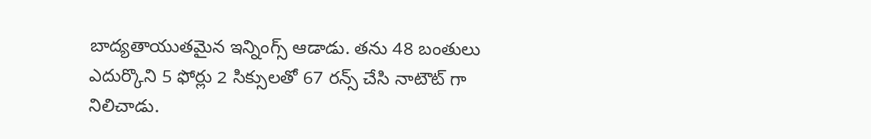బాద్య‌తాయుత‌మైన ఇన్నింగ్స్ ఆడాడు. త‌ను 48 బంతులు ఎదుర్కొని 5 ఫోర్లు 2 సిక్సుల‌తో 67 ర‌న్స్ చేసి నాటౌట్ గా నిలిచాడు.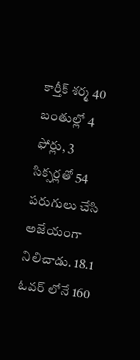కార్తీక్‌ శర్మ 40 బంతుల్లో 4 ఫోర్లు, 3 సిక్సర్లతో 54 ప‌రుగులు చేసి అజేయంగా నిలిచాడు. 18.1 ఓవ‌ర్ లోనే 160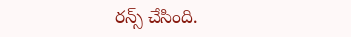ర‌న్స్ చేసింది.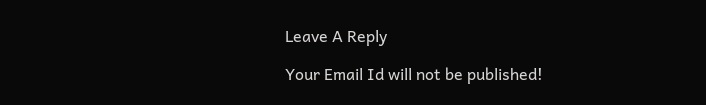Leave A Reply

Your Email Id will not be published!